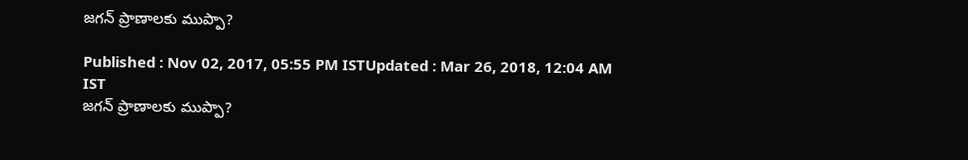జగన్ ప్రాణాలకు ముప్పా?

Published : Nov 02, 2017, 05:55 PM ISTUpdated : Mar 26, 2018, 12:04 AM IST
జగన్ ప్రాణాలకు ముప్పా?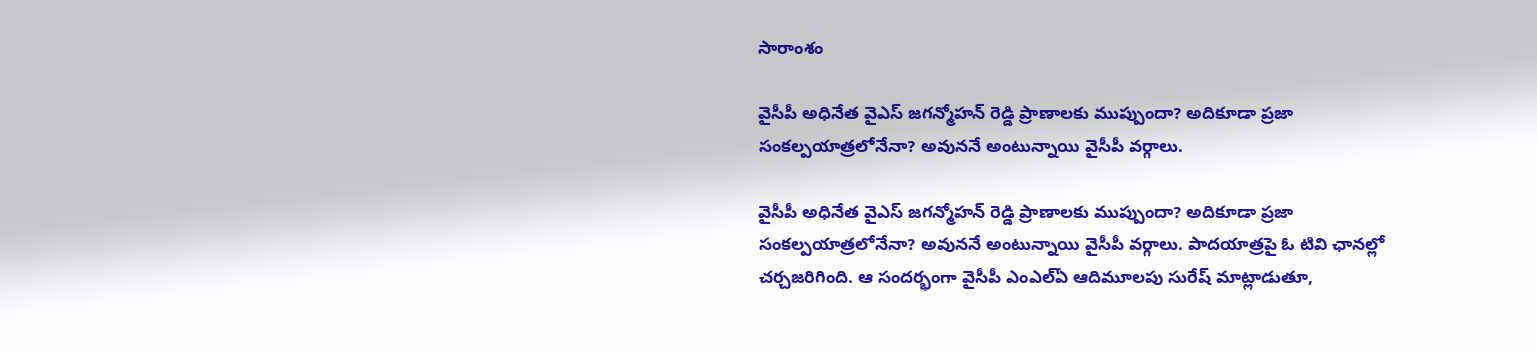సారాంశం

వైసీపీ అధినేత వైఎస్ జగన్మోహన్ రెడ్డి ప్రాణాలకు ముప్పుందా? అదికూడా ప్రజా సంకల్పయాత్రలోనేనా? అవుననే అంటున్నాయి వైసీపీ వర్గాలు.

వైసీపీ అధినేత వైఎస్ జగన్మోహన్ రెడ్డి ప్రాణాలకు ముప్పుందా? అదికూడా ప్రజా సంకల్పయాత్రలోనేనా? అవుననే అంటున్నాయి వైసీపీ వర్గాలు. పాదయాత్రపై ఓ టివి ఛానల్లో చర్చజరిగింది. ఆ సందర్భంగా వైసీపీ ఎంఎల్ఏ ఆదిమూలపు సురేష్ మాట్లాడుతూ,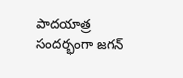పాదయాత్ర సందర్భంగా జగన్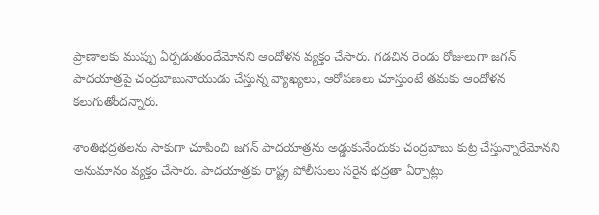ప్రాణాలకు ముప్పు ఏర్పడుతుందేమోనని ఆందోళన వ్యక్తం చేసారు. గడచిన రెండు రోజులుగా జగన్ పాదయాత్రపై చంద్రబాబునాయుడు చేస్తున్న వ్యాఖ్యలు, ఆరోపణలు చూస్తుంటే తమకు ఆందోళన కలుగుతోందన్నారు.

శాంతిభద్రతలను సాకుగా చూపించి జగన్ పాదయాత్రను అడ్డుకునేందుకు చంద్రబాబు కుట్ర చేస్తున్నారేమోనని అనుమానం వ్యక్తం చేసారు. పాదయాత్రకు రాష్ట్ర పోలీసులు సరైన భద్రతా ఏర్పాట్లు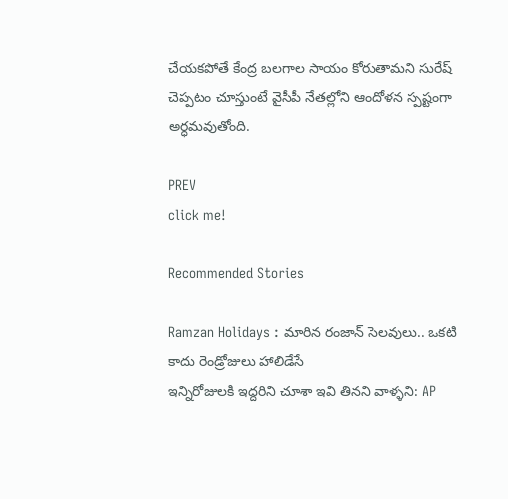చేయకపోతే కేంద్ర బలగాల సాయం కోరుతామని సురేష్ చెప్పటం చూస్తుంటే వైసీపీ నేతల్లోని ఆందోళన స్పష్టంగా అర్ధమవుతోంది.

PREV
click me!

Recommended Stories

Ramzan Holidays : మారిన రంజాన్ సెలవులు.. ఒకటి కాదు రెండ్రోజులు హాలిడేసే
ఇన్నిరోజులకి ఇద్దరిని చూశా ఇవి తినని వాళ్ళని: AP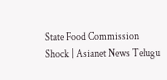State Food Commission Shock | Asianet News Telugu